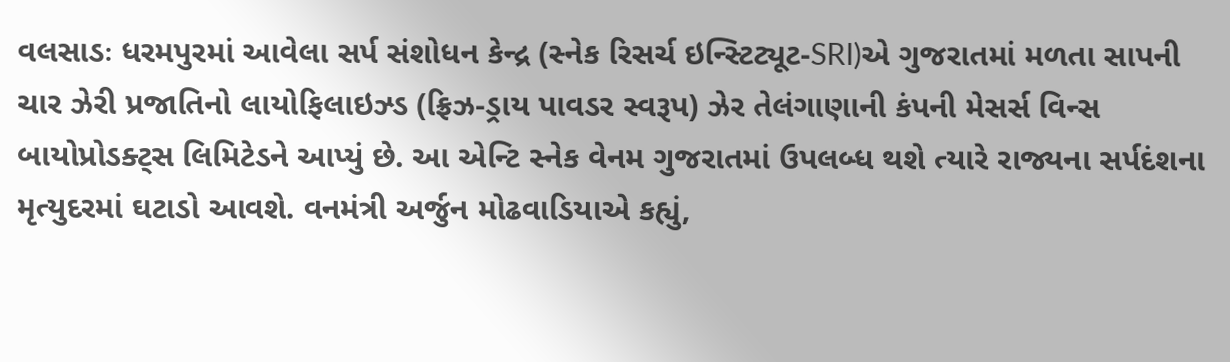વલસાડઃ ધરમપુરમાં આવેલા સર્પ સંશોધન કેન્દ્ર (સ્નેક રિસર્ચ ઇન્સ્ટિટ્યૂટ-SRI)એ ગુજરાતમાં મળતા સાપની ચાર ઝેરી પ્રજાતિનો લાયોફિલાઇઝ્ડ (ફ્રિઝ-ડ્રાય પાવડર સ્વરૂપ) ઝેર તેલંગાણાની કંપની મેસર્સ વિન્સ બાયોપ્રોડક્ટ્સ લિમિટેડને આપ્યું છે. આ એન્ટિ સ્નેક વેનમ ગુજરાતમાં ઉપલબ્ધ થશે ત્યારે રાજ્યના સર્પદંશના મૃત્યુદરમાં ઘટાડો આવશે. વનમંત્રી અર્જુન મોઢવાડિયાએ કહ્યું,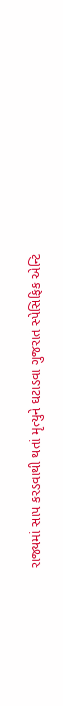રાજ્યમાં સાપ કરડવાથી થતાં મૃત્યુને ઘટાડવા ગુજરાત સ્પેસિફિક એન્ટિ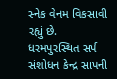સ્નેક વેનમ વિકસાવી રહ્યું છે. ધરમપુરસ્થિત સર્પ સંશોધન કેન્દ્ર સાપની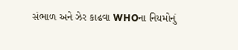સંભાળ અને ઝેર કાઢવા WHOના નિયમોનું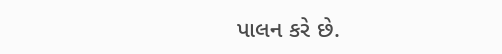પાલન કરે છે.